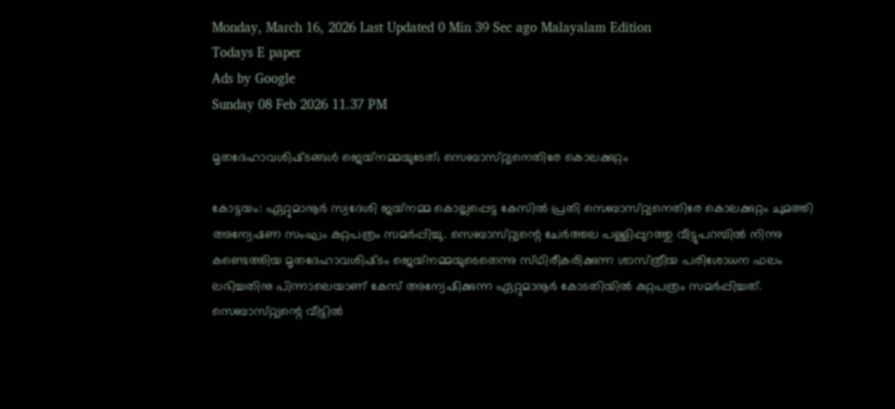Monday, March 16, 2026 Last Updated 0 Min 39 Sec ago Malayalam Edition
Todays E paper
Ads by Google
Sunday 08 Feb 2026 11.37 PM

മൃതദേഹാവശിഷ്‌ടങ്ങള്‍ ജെയ്‌നമ്മയുടേത്‌; സെബാസ്‌റ്റ്യനെതിരേ കൊലക്കുറ്റം

കോട്ടയം: ഏറ്റുമാനൂര്‍ സ്വദേശി ജയ്‌നമ്മ കൊല്ലപ്പെട്ട കേസില്‍ പ്രതി സെബാസ്‌റ്റ്യനെതിരേ കൊലക്കുറ്റം ചുമത്തി അന്വേഷണ സംഘം കുറ്റപത്രം സമര്‍പ്പിച്ചു. സെബാസ്‌റ്റ്യന്റെ ചേര്‍ത്തല പള്ളിപ്പുറത്തു വീട്ടുപറമ്പില്‍ നിന്നു കണ്ടെത്തിയ മൃതദേഹാവശിഷ്‌ടം ജെയ്‌നമ്മയുടെതെന്നു സ്‌ഥിരീകരിക്കുന്ന ശാസ്‌ത്രീയ പരിശോധന ഫലം ലഭിച്ചതിനു പിന്നാലെയാണ്‌ കേസ്‌ അന്വേഷിക്കുന്ന ഏറ്റുമാനൂര്‍ കോടതിയില്‍ കുറ്റപത്രം സമര്‍പ്പിച്ചത്‌. സെബാസ്‌റ്റ്യന്റെ വീട്ടില്‍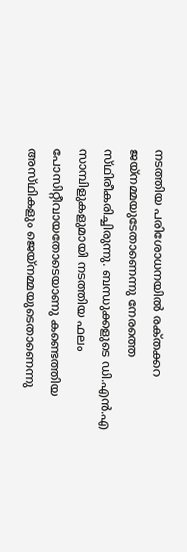നടത്തിയ പരിശോധനയില്‍ രക്‌തക്കറ ജയ്‌നമ്മയുടേതാണെന്നു നേരത്തെ സ്‌ഥിരീകരിച്ചിരുന്നു. ബന്ധുക്കളുടെ ഡി.എന്‍.എ സാമ്പിളുകളുമായി നടത്തിയ ഫലം പോസിറ്റീവായതോടെയാണു കണ്ടെത്തിയ അസ്‌ഥികളും ജെയ്‌നമ്മയുടെതാണെന്നു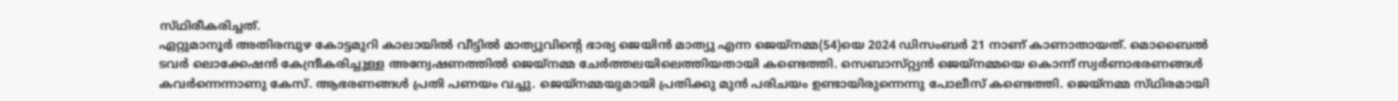സ്‌ഥിരീകരിച്ചത്‌.
ഏറ്റുമാനൂര്‍ അതിരമ്പുഴ കോട്ടമുറി കാലായില്‍ വീട്ടില്‍ മാത്യുവിന്റെ ഭാര്യ ജെയിന്‍ മാത്യു എന്ന ജെയ്‌നമ്മ(54)യെ 2024 ഡിസംബര്‍ 21 നാണ്‌ കാണാതായത്‌. മൊബൈല്‍ ടവര്‍ ലൊക്കേഷന്‍ കേന്ദ്രീകരിച്ചുള്ള അന്വേഷണത്തില്‍ ജെയ്‌നമ്മ ചേര്‍ത്തലയിലെത്തിയതായി കണ്ടെത്തി. സെബാസ്‌റ്റ്യന്‍ ജെയ്‌നമ്മയെ കൊന്ന്‌ സ്വര്‍ണാഭരണങ്ങള്‍ കവര്‍ന്നെന്നാണു കേസ്‌. ആഭരണങ്ങള്‍ പ്രതി പണയം വച്ചു. ജെയ്‌നമ്മയുമായി പ്രതിക്കു മുന്‍ പരിചയം ഉണ്ടായിരുന്നെന്നു പോലീസ്‌ കണ്ടെത്തി. ജെയ്‌നമ്മ സ്‌ഥിരമായി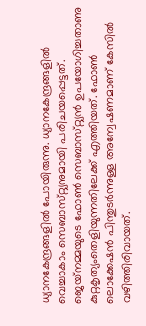ധ്യാനകേന്ദ്രങ്ങളില്‍ പോയിരുന്നു. ധ്യാനകേന്ദ്രങ്ങളില്‍ വെച്ചാകാം സെബാസ്‌റ്റ്യനുമായി പരിചയപ്പെട്ടത്‌.
ജെയ്‌നമ്മയുടെ ഫോണ്‍ സെബാസ്‌റ്റ്യന്‍ ഉപയോഗിച്ചതാണു കുറ്റകൃത്യംതെളിയുന്നതിലേക്ക്‌ എത്തിയത്‌. ഫോണ്‍ ലൊക്കേഷന്‍ പിന്തുടര്‍ന്നുള്ള അന്വേഷണമാണ്‌ കേസില്‍ വഴിത്തിരിവായത്‌.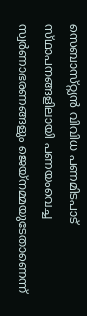സെബാസ്‌റ്റ്യന്‍ വിവിധ പണമിടപാട്‌ സ്‌ഥാപനങ്ങളിലായി പണയംവെച്ച സ്വര്‍ണാഭരണങ്ങളും ജെയ്‌നമ്മയുടേതാണെന്ന്‌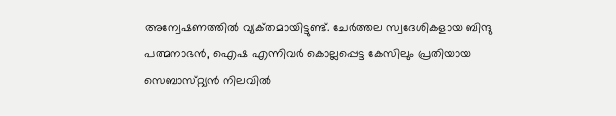അന്വേഷണത്തില്‍ വ്യക്‌തമായിട്ടുണ്ട്‌. ചേര്‍ത്തല സ്വദേശികളായ ബിന്ദു പത്മനാഭന്‍, ഐഷ എന്നിവര്‍ കൊല്ലപ്പെട്ട കേസിലും പ്രതിയായ സെബാസ്‌റ്റ്യന്‍ നിലവില്‍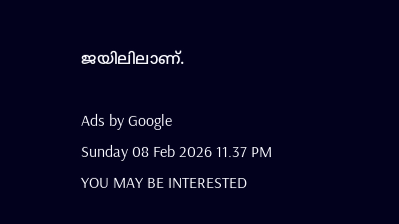ജയിലിലാണ്‌.

Ads by Google
Sunday 08 Feb 2026 11.37 PM
YOU MAY BE INTERESTED